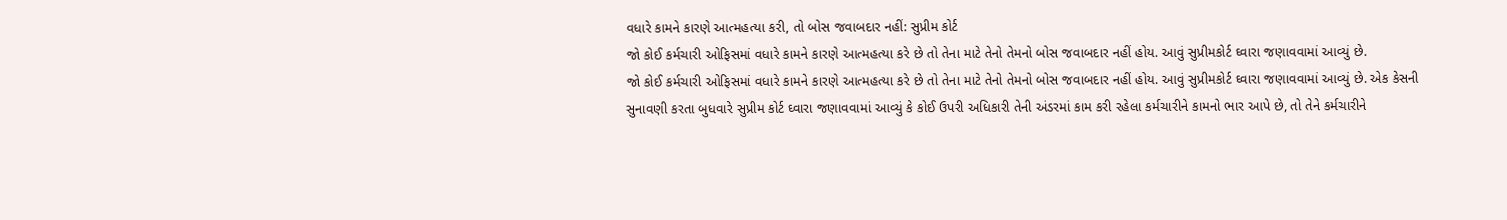વધારે કામને કારણે આત્મહત્યા કરી, તો બોસ જવાબદાર નહીં: સુપ્રીમ કોર્ટ
જો કોઈ કર્મચારી ઓફિસમાં વધારે કામને કારણે આત્મહત્યા કરે છે તો તેના માટે તેનો તેમનો બોસ જવાબદાર નહીં હોય. આવું સુપ્રીમકોર્ટ ઘ્વારા જણાવવામાં આવ્યું છે.
જો કોઈ કર્મચારી ઓફિસમાં વધારે કામને કારણે આત્મહત્યા કરે છે તો તેના માટે તેનો તેમનો બોસ જવાબદાર નહીં હોય. આવું સુપ્રીમકોર્ટ ઘ્વારા જણાવવામાં આવ્યું છે. એક કેસની સુનાવણી કરતા બુધવારે સુપ્રીમ કોર્ટ ઘ્વારા જણાવવામાં આવ્યું કે કોઈ ઉપરી અધિકારી તેની અંડરમાં કામ કરી રહેલા કર્મચારીને કામનો ભાર આપે છે, તો તેને કર્મચારીને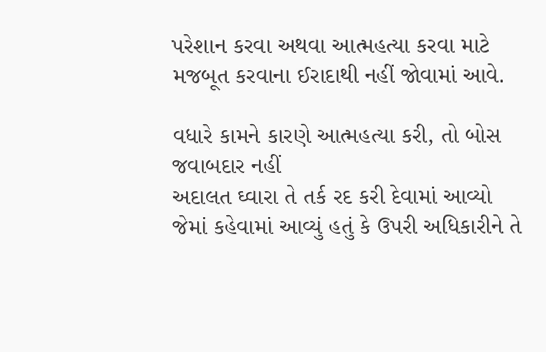પરેશાન કરવા અથવા આત્મહત્યા કરવા માટે મજબૂત કરવાના ઈરાદાથી નહીં જોવામાં આવે.

વધારે કામને કારણે આત્મહત્યા કરી, તો બોસ જવાબદાર નહીં
અદાલત ઘ્વારા તે તર્ક રદ કરી દેવામાં આવ્યો જેમાં કહેવામાં આવ્યું હતું કે ઉપરી અધિકારીને તે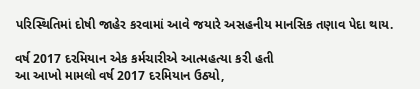પરિસ્થિતિમાં દોષી જાહેર કરવામાં આવે જયારે અસહનીય માનસિક તણાવ પેદા થાય.

વર્ષ 2017 દરમિયાન એક કર્મચારીએ આત્મહત્યા કરી હતી
આ આખો મામલો વર્ષ 2017 દરમિયાન ઉઠ્યો,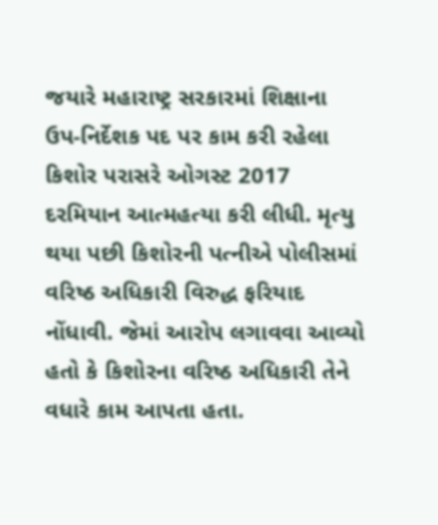જયારે મહારાષ્ટ્ર સરકારમાં શિક્ષાના ઉપ-નિર્દેશક પદ પર કામ કરી રહેલા કિશોર પરાસરે ઓગસ્ટ 2017 દરમિયાન આત્મહત્યા કરી લીધી. મૃત્યુ થયા પછી કિશોરની પત્નીએ પોલીસમાં વરિષ્ઠ અધિકારી વિરુદ્ધ ફરિયાદ નોંધાવી. જેમાં આરોપ લગાવવા આવ્યો હતો કે કિશોરના વરિષ્ઠ અધિકારી તેને વધારે કામ આપતા હતા.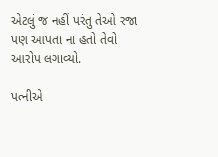એટલું જ નહીં પરંતુ તેઓ રજા પણ આપતા ના હતો તેવો આરોપ લગાવ્યો.

પત્નીએ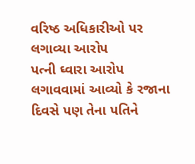વરિષ્ઠ અધિકારીઓ પર લગાવ્યા આરોપ
પત્ની ઘ્વારા આરોપ લગાવવામાં આવ્યો કે રજાના દિવસે પણ તેના પતિને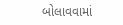બોલાવવામાં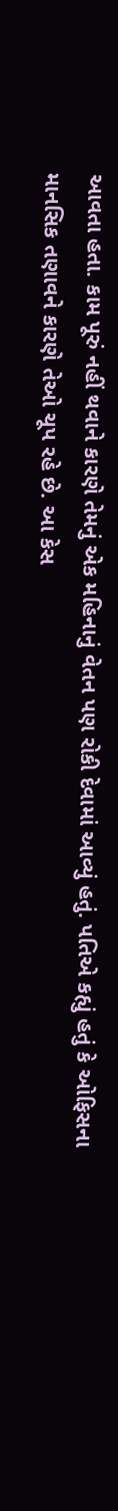આવતા હતા. કામ પૂરું નહીં થવાને કારણે તેમનું એક મહિનાનું વેતન પણ રોકી દેવામાં આવ્યું હતું. પતિએ કહ્યું હતું કે ઓફિસના માનસિક તણાવને કારણે તેઓ ચૂપ રહે છે. આ કેસ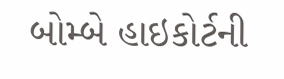બોમ્બે હાઇકોર્ટની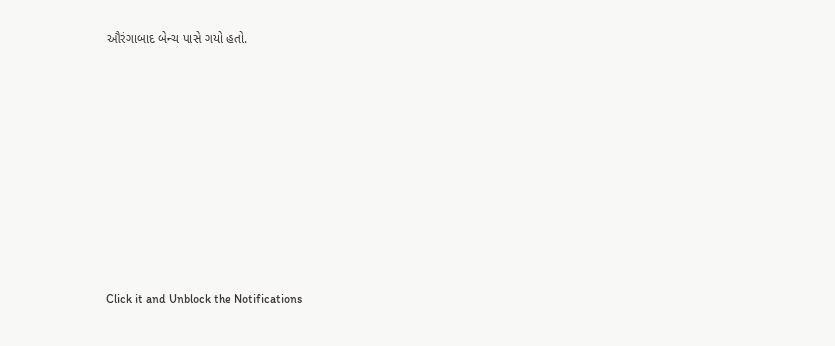ઔરંગાબાદ બેન્ચ પાસે ગયો હતો.












Click it and Unblock the Notifications